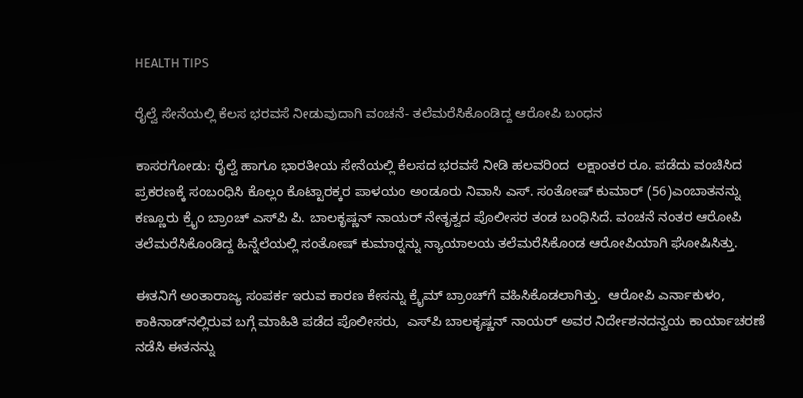HEALTH TIPS

ರೈಲ್ವೆ ಸೇನೆಯಲ್ಲಿ ಕೆಲಸ ಭರವಸೆ ನೀಡುವುದಾಗಿ ವಂಚನೆ- ತಲೆಮರೆಸಿಕೊಂಡಿದ್ದ ಆರೋಪಿ ಬಂಧನ

ಕಾಸರಗೋಡು: ರೈಲ್ವೆ ಹಾಗೂ ಭಾರತೀಯ ಸೇನೆಯಲ್ಲಿ ಕೆಲಸದ ಭರವಸೆ ನೀಡಿ ಹಲವರಿಂದ  ಲಕ್ಷಾಂತರ ರೂ. ಪಡೆದು ವಂಚಿಸಿದ ಪ್ರಕರಣಕ್ಕೆ ಸಂಬಂಧಿಸಿ ಕೊಲ್ಲಂ ಕೊಟ್ಟಾರಕ್ಕರ ಪಾಳಯಂ ಅಂಡೂರು ನಿವಾಸಿ ಎಸ್. ಸಂತೋಷ್ ಕುಮಾರ್ (56)ಎಂಬಾತನನ್ನು ಕಣ್ಣೂರು ಕ್ರೈಂ ಬ್ರಾಂಚ್ ಎಸ್‍ಪಿ ಪಿ. ಬಾಲಕೃಷ್ಣನ್ ನಾಯರ್ ನೇತೃತ್ವದ ಪೊಲೀಸರ ತಂಡ ಬಂಧಿಸಿದೆ. ವಂಚನೆ ನಂತರ ಆರೋಪಿ ತಲೆಮರೆಸಿಕೊಂಡಿದ್ದ ಹಿನ್ನೆಲೆಯಲ್ಲಿ ಸಂತೋಷ್ ಕುಮಾರ್‍ನನ್ನು ನ್ಯಾಯಾಲಯ ತಲೆಮರೆಸಿಕೊಂಡ ಆರೋಪಿಯಾಗಿ ಘೋಷಿಸಿತ್ತು.

ಈತನಿಗೆ ಅಂತಾರಾಜ್ಯ ಸಂಪರ್ಕ ಇರುವ ಕಾರಣ ಕೇಸನ್ನು ಕ್ರೈಮ್ ಬ್ರಾಂಚ್‍ಗೆ ವಹಿಸಿಕೊಡಲಾಗಿತ್ತು.  ಆರೋಪಿ ಎರ್ನಾಕುಳಂ, ಕಾಕಿನಾಡ್‍ನಲ್ಲಿರುವ ಬಗ್ಗೆ ಮಾಹಿತಿ ಪಡೆದ ಪೊಲೀಸರು,  ಎಸ್‍ಪಿ ಬಾಲಕೃಷ್ಣನ್ ನಾಯರ್ ಅವರ ನಿರ್ದೇಶನದನ್ವಯ ಕಾರ್ಯಾಚರಣೆ ನಡೆಸಿ ಈತನನ್ನು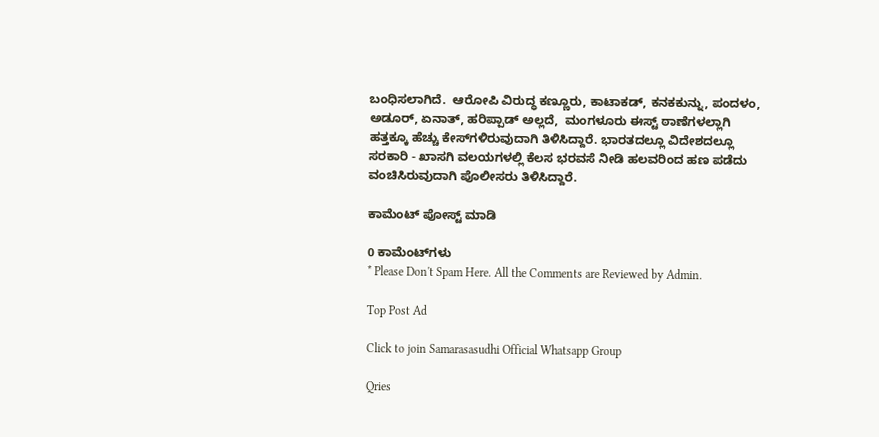ಬಂಧಿಸಲಾಗಿದೆ.  ಆರೋಪಿ ವಿರುದ್ಧ ಕಣ್ಣೂರು, ಕಾಟಾಕಡ್, ಕನಕಕುನ್ನು, ಪಂದಳಂ, ಅಡೂರ್, ಏನಾತ್, ಹರಿಪ್ಪಾಡ್ ಅಲ್ಲದೆ,  ಮಂಗಳೂರು ಈಸ್ಟ್ ಠಾಣೆಗಳಲ್ಲಾಗಿ ಹತ್ತಕ್ಕೂ ಹೆಚ್ಚು ಕೇಸ್‍ಗಳಿರುವುದಾಗಿ ತಿಳಿಸಿದ್ದಾರೆ. ಭಾರತದಲ್ಲೂ ವಿದೇಶದಲ್ಲೂ ಸರಕಾರಿ - ಖಾಸಗಿ ವಲಯಗಳಲ್ಲಿ ಕೆಲಸ ಭರವಸೆ ನೀಡಿ ಹಲವರಿಂದ ಹಣ ಪಡೆದು ವಂಚಿಸಿರುವುದಾಗಿ ಪೊಲೀಸರು ತಿಳಿಸಿದ್ದಾರೆ.

ಕಾಮೆಂಟ್‌‌ ಪೋಸ್ಟ್‌ ಮಾಡಿ

0 ಕಾಮೆಂಟ್‌ಗಳು
* Please Don't Spam Here. All the Comments are Reviewed by Admin.

Top Post Ad

Click to join Samarasasudhi Official Whatsapp Group

Qries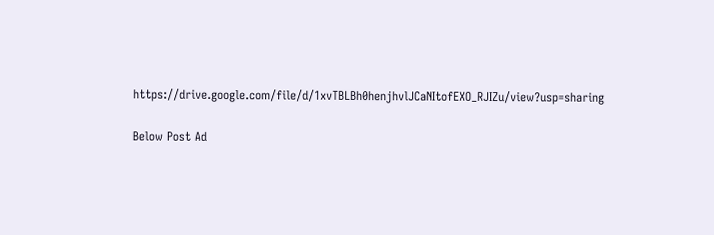https://drive.google.com/file/d/1xvTBLBh0henjhvlJCaNItofEXO_RJIZu/view?usp=sharing

Below Post Ad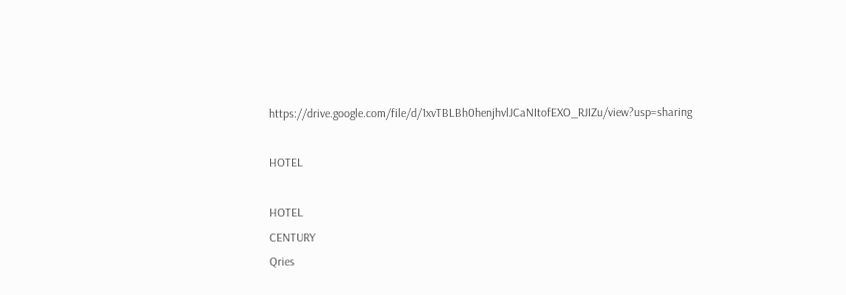https://drive.google.com/file/d/1xvTBLBh0henjhvlJCaNItofEXO_RJIZu/view?usp=sharing

HOTEL

HOTEL
CENTURY
Qries